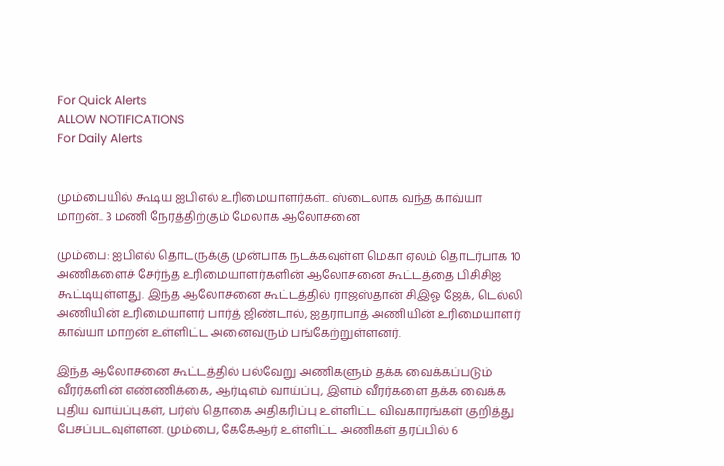For Quick Alerts
ALLOW NOTIFICATIONS
For Daily Alerts


மும்பையில் கூடிய ஐபிஎல் உரிமையாளர்கள்.. ஸ்டைலாக வந்த காவ்யா மாறன்.. 3 மணி நேரத்திற்கும் மேலாக ஆலோசனை

மும்பை: ஐபிஎல் தொடருக்கு முன்பாக நடக்கவுள்ள மெகா ஏலம் தொடர்பாக 10 அணிகளைச் சேர்ந்த உரிமையாளர்களின் ஆலோசனை கூட்டத்தை பிசிசிஐ கூட்டியுள்ளது. இந்த ஆலோசனை கூட்டத்தில் ராஜஸ்தான் சிஇஓ ஜேக், டெல்லி அணியின் உரிமையாளர் பார்த் ஜிண்டால், ஐதராபாத் அணியின் உரிமையாளர் காவ்யா மாறன் உள்ளிட்ட அனைவரும் பங்கேற்றுள்ளனர்.

இந்த ஆலோசனை கூட்டத்தில் பல்வேறு அணிகளும் தக்க வைக்கப்படும் வீரர்களின் எண்ணிக்கை, ஆர்டிஎம் வாய்ப்பு, இளம் வீரர்களை தக்க வைக்க புதிய வாய்ப்புகள், பர்ஸ் தொகை அதிகரிப்பு உள்ளிட்ட விவகாரங்கள் குறித்து பேசப்படவுள்ளன. மும்பை, கேகேஆர் உள்ளிட்ட அணிகள் தரப்பில் 6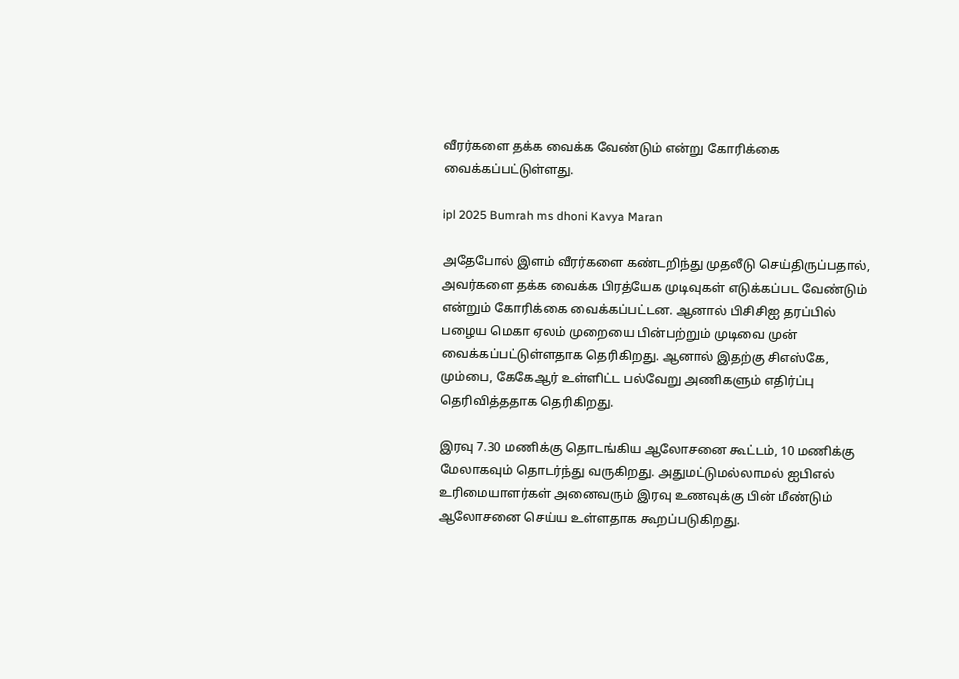வீரர்களை தக்க வைக்க வேண்டும் என்று கோரிக்கை வைக்கப்பட்டுள்ளது.

ipl 2025 Bumrah ms dhoni Kavya Maran

அதேபோல் இளம் வீரர்களை கண்டறிந்து முதலீடு செய்திருப்பதால், அவர்களை தக்க வைக்க பிரத்யேக முடிவுகள் எடுக்கப்பட வேண்டும் என்றும் கோரிக்கை வைக்கப்பட்டன. ஆனால் பிசிசிஐ தரப்பில் பழைய மெகா ஏலம் முறையை பின்பற்றும் முடிவை முன் வைக்கப்பட்டுள்ளதாக தெரிகிறது. ஆனால் இதற்கு சிஎஸ்கே, மும்பை, கேகேஆர் உள்ளிட்ட பல்வேறு அணிகளும் எதிர்ப்பு தெரிவித்ததாக தெரிகிறது.

இரவு 7.30 மணிக்கு தொடங்கிய ஆலோசனை கூட்டம், 10 மணிக்கு மேலாகவும் தொடர்ந்து வருகிறது. அதுமட்டுமல்லாமல் ஐபிஎல் உரிமையாளர்கள் அனைவரும் இரவு உணவுக்கு பின் மீண்டும் ஆலோசனை செய்ய உள்ளதாக கூறப்படுகிறது.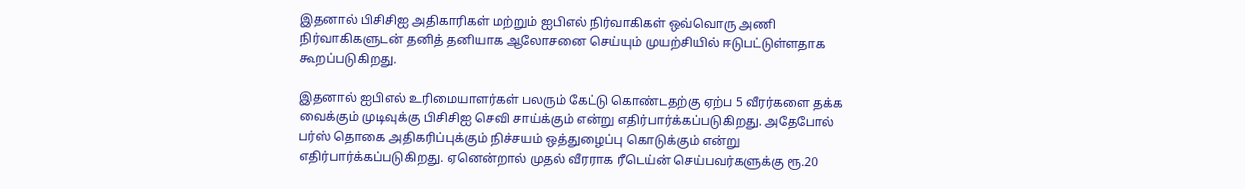இதனால் பிசிசிஐ அதிகாரிகள் மற்றும் ஐபிஎல் நிர்வாகிகள் ஒவ்வொரு அணி நிர்வாகிகளுடன் தனித் தனியாக ஆலோசனை செய்யும் முயற்சியில் ஈடுபட்டுள்ளதாக கூறப்படுகிறது.

இதனால் ஐபிஎல் உரிமையாளர்கள் பலரும் கேட்டு கொண்டதற்கு ஏற்ப 5 வீரர்களை தக்க வைக்கும் முடிவுக்கு பிசிசிஐ செவி சாய்க்கும் என்று எதிர்பார்க்கப்படுகிறது. அதேபோல் பர்ஸ் தொகை அதிகரிப்புக்கும் நிச்சயம் ஒத்துழைப்பு கொடுக்கும் என்று எதிர்பார்க்கப்படுகிறது. ஏனென்றால் முதல் வீரராக ரீடெய்ன் செய்பவர்களுக்கு ரூ.20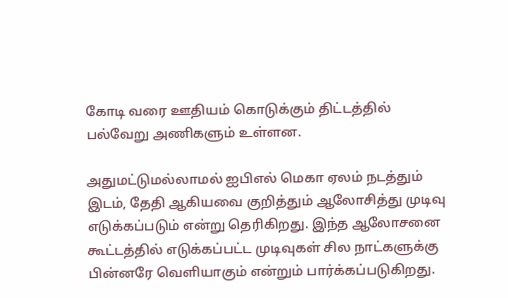கோடி வரை ஊதியம் கொடுக்கும் திட்டத்தில் பல்வேறு அணிகளும் உள்ளன.

அதுமட்டுமல்லாமல் ஐபிஎல் மெகா ஏலம் நடத்தும் இடம், தேதி ஆகியவை குறித்தும் ஆலோசித்து முடிவு எடுக்கப்படும் என்று தெரிகிறது. இந்த ஆலோசனை கூட்டத்தில் எடுக்கப்பட்ட முடிவுகள் சில நாட்களுக்கு பின்னரே வெளியாகும் என்றும் பார்க்கப்படுகிறது.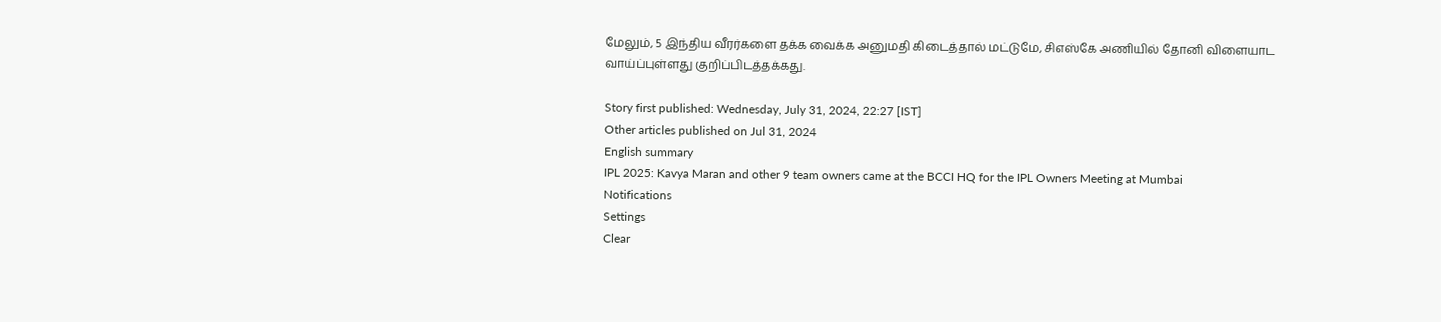மேலும், 5 இந்திய வீரர்களை தக்க வைக்க அனுமதி கிடைத்தால் மட்டுமே, சிஎஸ்கே அணியில் தோனி விளையாட வாய்ப்புள்ளது குறிப்பிடத்தக்கது.

Story first published: Wednesday, July 31, 2024, 22:27 [IST]
Other articles published on Jul 31, 2024
English summary
IPL 2025: Kavya Maran and other 9 team owners came at the BCCI HQ for the IPL Owners Meeting at Mumbai
Notifications
Settings
Clear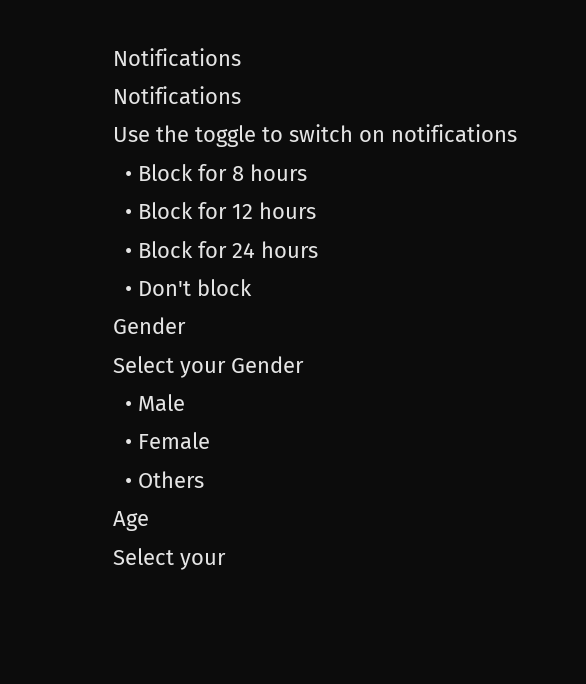Notifications
Notifications
Use the toggle to switch on notifications
  • Block for 8 hours
  • Block for 12 hours
  • Block for 24 hours
  • Don't block
Gender
Select your Gender
  • Male
  • Female
  • Others
Age
Select your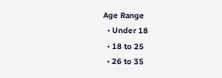Age Range
  • Under 18
  • 18 to 25
  • 26 to 35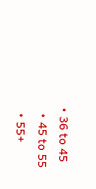• 36 to 45
  • 45 to 55
  • 55+